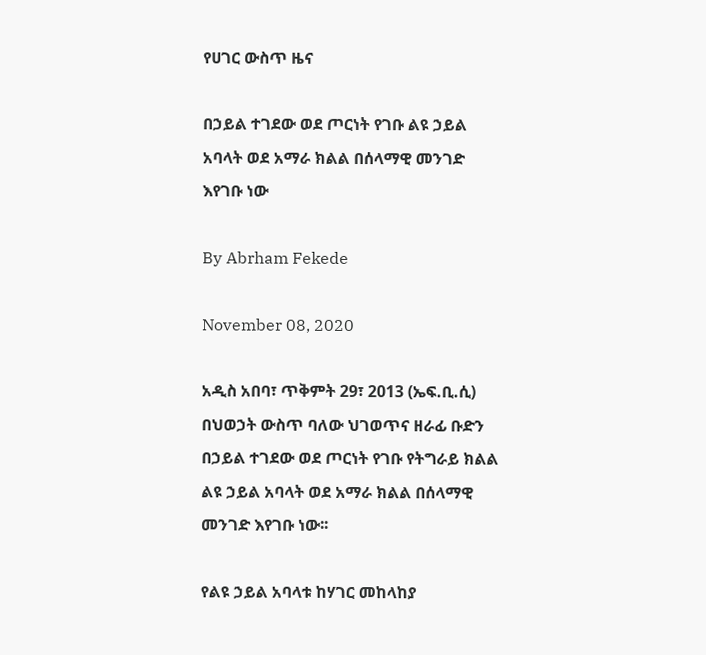የሀገር ውስጥ ዜና

በኃይል ተገደው ወደ ጦርነት የገቡ ልዩ ኃይል አባላት ወደ አማራ ክልል በሰላማዊ መንገድ እየገቡ ነው

By Abrham Fekede

November 08, 2020

አዲስ አበባ፣ ጥቅምት 29፣ 2013 (ኤፍ.ቢ.ሲ) በህወኃት ውስጥ ባለው ህገወጥና ዘራፊ ቡድን በኃይል ተገደው ወደ ጦርነት የገቡ የትግራይ ክልል ልዩ ኃይል አባላት ወደ አማራ ክልል በሰላማዊ መንገድ እየገቡ ነው፡፡

የልዩ ኃይል አባላቱ ከሃገር መከላከያ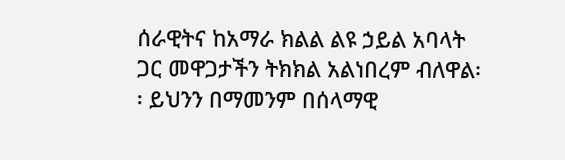ሰራዊትና ከአማራ ክልል ልዩ ኃይል አባላት ጋር መዋጋታችን ትክክል አልነበረም ብለዋል፡፡ ይህንን በማመንም በሰላማዊ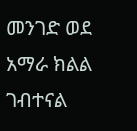መንገድ ወደ አማራ ክልል ገብተናል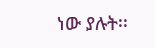ነው ያሉት፡፡